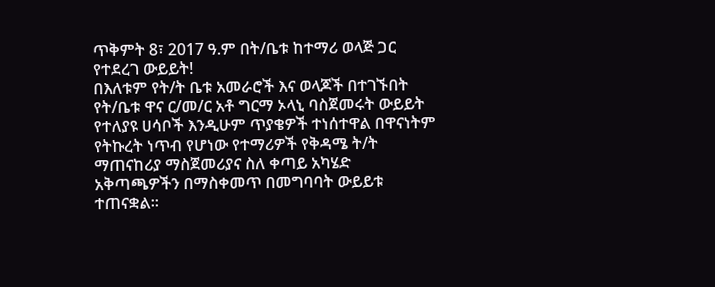ጥቅምት 8፣ 2017 ዓ.ም በት/ቤቱ ከተማሪ ወላጅ ጋር የተደረገ ውይይት!
በእለቱም የት/ት ቤቱ አመራሮች እና ወላጆች በተገኙበት የት/ቤቱ ዋና ር/መ/ር አቶ ግርማ ኦላኒ ባስጀመሩት ውይይት የተለያዩ ሀሳቦች እንዲሁም ጥያቄዎች ተነሰተዋል በዋናነትም የትኩረት ነጥብ የሆነው የተማሪዎች የቅዳሜ ት/ት ማጠናከሪያ ማስጀመሪያና ስለ ቀጣይ አካሄድ አቅጣጫዎችን በማስቀመጥ በመግባባት ውይይቱ ተጠናቋል።